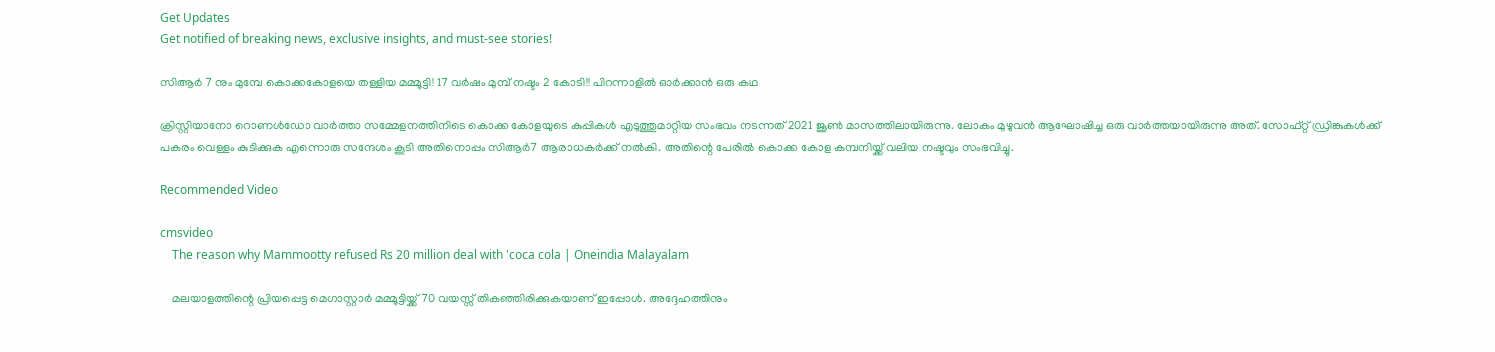Get Updates
Get notified of breaking news, exclusive insights, and must-see stories!

സിആർ 7 നും മുമ്പേ കൊക്കകോളയെ തള്ളിയ മമ്മൂട്ടി! 17 വർഷം മുമ്പ് നഷ്ടം 2 കോടി!! പിറന്നാളിൽ ഓർക്കാൻ ഒരു കഥ

ക്രിസ്റ്റിയാനോ റൊണള്‍ഡോ വാര്‍ത്താ സമ്മേളനത്തിനിടെ കൊക്ക കോളയുടെ കുപ്പികള്‍ എടുത്തുമാറ്റിയ സംഭവം നടന്നത് 2021 ജൂണ്‍ മാസത്തിലായിരുന്നു. ലോകം മുഴുവന്‍ ആഘോഷിച്ച ഒരു വാര്‍ത്തയായിരുന്നു അത്. സോഫ്റ്റ് ഡ്രിങ്കുകള്‍ക്ക് പകരം വെള്ളം കുടിക്കുക എന്നൊരു സന്ദേശം കൂടി അതിനൊപ്പം സിആര്‍7 ആരാധകര്‍ക്ക് നല്‍കി. അതിന്റെ പേരില്‍ കൊക്ക കോള കമ്പനിയ്ക്ക് വലിയ നഷ്ടവും സംഭവിച്ചു.

Recommended Video

cmsvideo
    The reason why Mammootty refused Rs 20 million deal with 'coca cola | Oneindia Malayalam

    മലയാളത്തിന്റെ പ്രിയപ്പെട്ട മെഗാസ്റ്റാര്‍ മമ്മൂട്ടിയ്ക്ക് 70 വയസ്സ് തികഞ്ഞിരിക്കുകയാണ് ഇപ്പോള്‍. അദ്ദേഹത്തിനും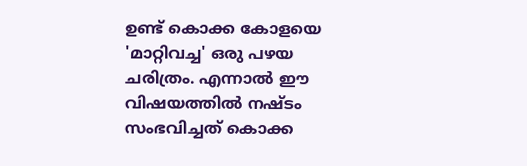ഉണ്ട് കൊക്ക കോളയെ 'മാറ്റിവച്ച' ഒരു പഴയ ചരിത്രം. എന്നാല്‍ ഈ വിഷയത്തില്‍ നഷ്ടം സംഭവിച്ചത് കൊക്ക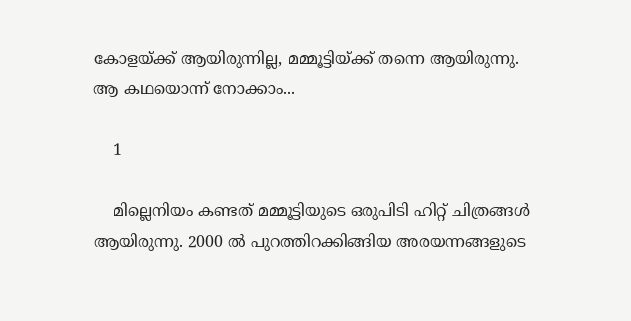കോളയ്ക്ക് ആയിരുന്നില്ല, മമ്മൂട്ടിയ്ക്ക് തന്നെ ആയിരുന്നു. ആ കഥയൊന്ന് നോക്കാം...

    1

    മില്ലെനിയം കണ്ടത് മമ്മൂട്ടിയുടെ ഒരുപിടി ഹിറ്റ് ചിത്രങ്ങള്‍ ആയിരുന്നു. 2000 ല്‍ പുറത്തിറക്കിങ്ങിയ അരയന്നങ്ങളുടെ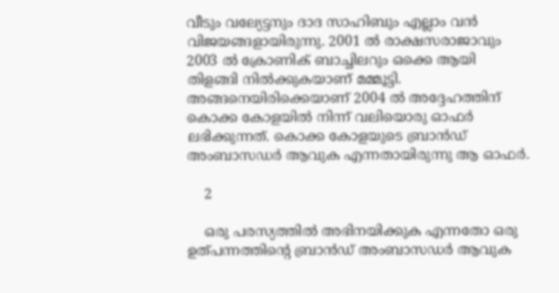വീടും വല്യേട്ടനും ദാദ സാഹിബും എല്ലാം വന്‍ വിജയങ്ങളായിരുന്നു. 2001 ല്‍ രാക്ഷസരാജാവും 2003 ല്‍ ക്രോണിക് ബാച്ചിലറും ഒക്കെ ആയി തിളങ്ങി നില്‍ക്കുകയാണ് മമ്മൂട്ടി. അങ്ങനെയിരിക്കെയാണ് 2004 ല്‍ അദ്ദേഹത്തിന് കൊക്ക കോളയില്‍ നിന്ന് വലിയൊരു ഓഫര്‍ ലഭിക്കുന്നത്. കൊക്ക കോളയുടെ ബ്രാന്‍ഡ് അംബാസഡര്‍ ആവുക എന്നതായിരുന്നു ആ ഓഫര്‍.

    2

    ഒരു പരസ്യത്തില്‍ അഭിനയിക്കുക എന്നതോ ഒരു ഉത്പന്നത്തിന്റെ ബ്രാന്‍ഡ് അംബാസഡര്‍ ആവുക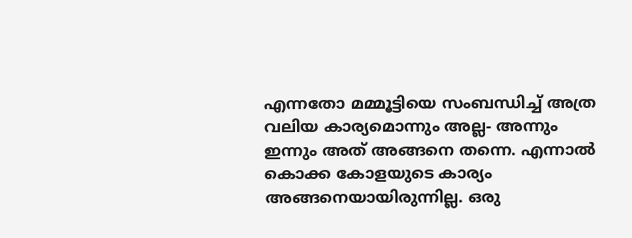എന്നതോ മമ്മൂട്ടിയെ സംബന്ധിച്ച് അത്ര വലിയ കാര്യമൊന്നും അല്ല- അന്നും ഇന്നും അത് അങ്ങനെ തന്നെ. എന്നാല്‍ കൊക്ക കോളയുടെ കാര്യം അങ്ങനെയായിരുന്നില്ല. ഒരു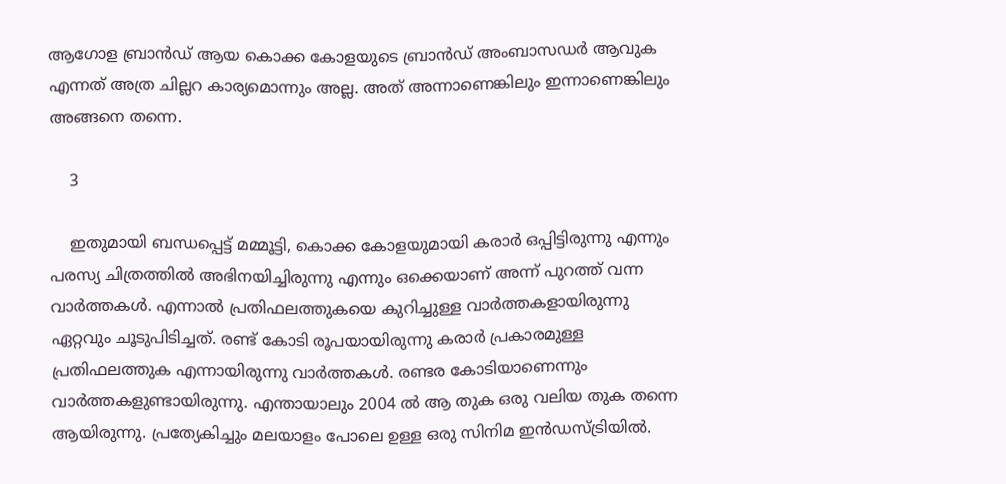ആഗോള ബ്രാന്‍ഡ് ആയ കൊക്ക കോളയുടെ ബ്രാന്‍ഡ് അംബാസഡര്‍ ആവുക എന്നത് അത്ര ചില്ലറ കാര്യമൊന്നും അല്ല. അത് അന്നാണെങ്കിലും ഇന്നാണെങ്കിലും അങ്ങനെ തന്നെ.

    3

    ഇതുമായി ബന്ധപ്പെട്ട് മമ്മൂട്ടി, കൊക്ക കോളയുമായി കരാര്‍ ഒപ്പിട്ടിരുന്നു എന്നും പരസ്യ ചിത്രത്തില്‍ അഭിനയിച്ചിരുന്നു എന്നും ഒക്കെയാണ് അന്ന് പുറത്ത് വന്ന വാര്‍ത്തകള്‍. എന്നാല്‍ പ്രതിഫലത്തുകയെ കുറിച്ചുള്ള വാര്‍ത്തകളായിരുന്നു ഏറ്റവും ചൂടുപിടിച്ചത്. രണ്ട് കോടി രൂപയായിരുന്നു കരാര്‍ പ്രകാരമുള്ള പ്രതിഫലത്തുക എന്നായിരുന്നു വാര്‍ത്തകള്‍. രണ്ടര കോടിയാണെന്നും വാര്‍ത്തകളുണ്ടായിരുന്നു. എന്തായാലും 2004 ല്‍ ആ തുക ഒരു വലിയ തുക തന്നെ ആയിരുന്നു. പ്രത്യേകിച്ചും മലയാളം പോലെ ഉള്ള ഒരു സിനിമ ഇന്‍ഡസ്ട്രിയില്‍.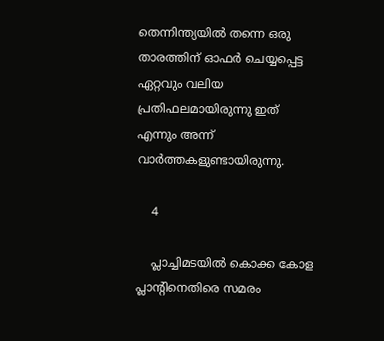തെന്നിന്ത്യയിൽ തന്നെ ഒരു താരത്തിന് ഓഫർ ചെയ്യപ്പെട്ട ഏറ്റവും വലിയ പ്രതിഫലമായിരുന്നു ഇത് എന്നും അന്ന് വാർത്തകളുണ്ടായിരുന്നു.

    4

    പ്ലാച്ചിമടയില്‍ കൊക്ക കോള പ്ലാന്റിനെതിരെ സമരം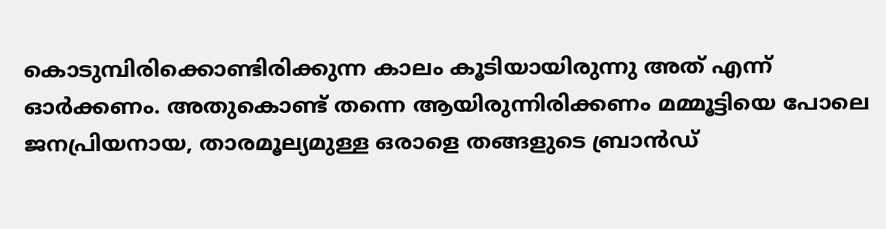കൊടുമ്പിരിക്കൊണ്ടിരിക്കുന്ന കാലം കൂടിയായിരുന്നു അത് എന്ന് ഓര്‍ക്കണം. അതുകൊണ്ട് തന്നെ ആയിരുന്നിരിക്കണം മമ്മൂട്ടിയെ പോലെ ജനപ്രിയനായ, താരമൂല്യമുള്ള ഒരാളെ തങ്ങളുടെ ബ്രാന്‍ഡ്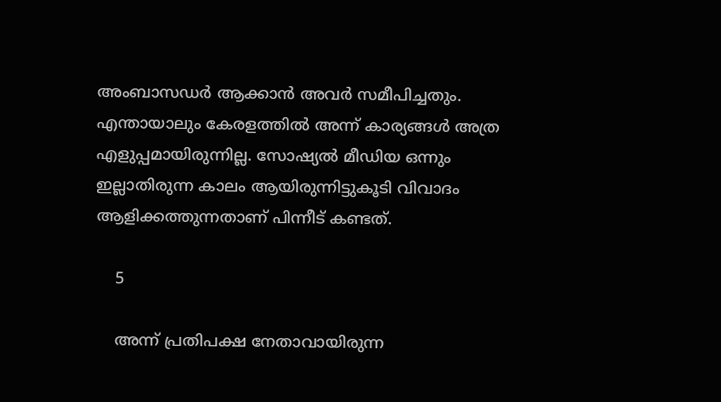അംബാസഡര്‍ ആക്കാന്‍ അവര്‍ സമീപിച്ചതും. എന്തായാലും കേരളത്തില്‍ അന്ന് കാര്യങ്ങള്‍ അത്ര എളുപ്പമായിരുന്നില്ല. സോഷ്യല്‍ മീഡിയ ഒന്നും ഇല്ലാതിരുന്ന കാലം ആയിരുന്നിട്ടുകൂടി വിവാദം ആളിക്കത്തുന്നതാണ് പിന്നീട് കണ്ടത്.

    5

    അന്ന് പ്രതിപക്ഷ നേതാവായിരുന്ന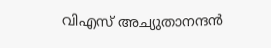വിഎസ് അച്യുതാനന്ദന്‍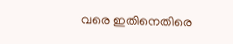വരെ ഇതിനെതിരെ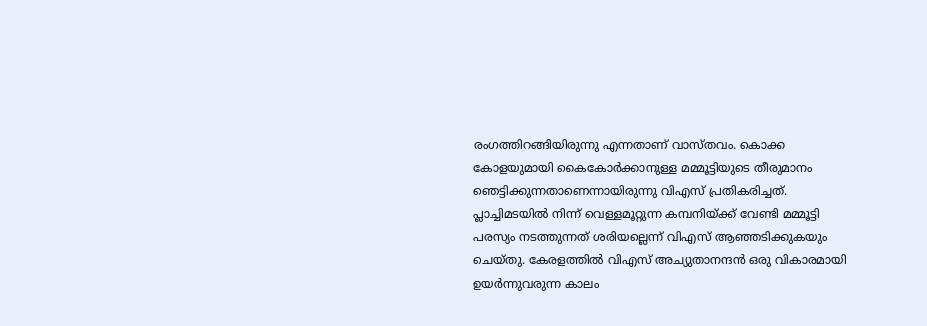രംഗത്തിറങ്ങിയിരുന്നു എന്നതാണ് വാസ്തവം. കൊക്ക കോളയുമായി കൈകോര്‍ക്കാനുള്ള മമ്മൂട്ടിയുടെ തീരുമാനം ഞെട്ടിക്കുന്നതാണെന്നായിരുന്നു വിഎസ് പ്രതികരിച്ചത്. പ്ലാച്ചിമടയില്‍ നിന്ന് വെള്ളമൂറ്റുന്ന കമ്പനിയ്ക്ക് വേണ്ടി മമ്മൂട്ടി പരസ്യം നടത്തുന്നത് ശരിയല്ലെന്ന് വിഎസ് ആഞ്ഞടിക്കുകയും ചെയ്തു. കേരളത്തില്‍ വിഎസ് അച്യുതാനന്ദന്‍ ഒരു വികാരമായി ഉയര്‍ന്നുവരുന്ന കാലം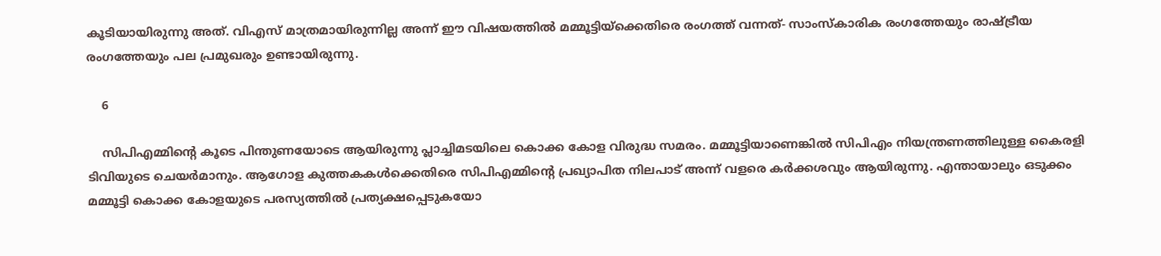കൂടിയായിരുന്നു അത്. വിഎസ് മാത്രമായിരുന്നില്ല അന്ന് ഈ വിഷയത്തില്‍ മമ്മൂട്ടിയ്‌ക്കെതിരെ രംഗത്ത് വന്നത്- സാംസ്‌കാരിക രംഗത്തേയും രാഷ്ട്രീയ രംഗത്തേയും പല പ്രമുഖരും ഉണ്ടായിരുന്നു.

    6

    സിപിഎമ്മിന്റെ കൂടെ പിന്തുണയോടെ ആയിരുന്നു പ്ലാച്ചിമടയിലെ കൊക്ക കോള വിരുദ്ധ സമരം. മമ്മൂട്ടിയാണെങ്കില്‍ സിപിഎം നിയന്ത്രണത്തിലുള്ള കൈരളി ടിവിയുടെ ചെയര്‍മാനും. ആഗോള കുത്തകകള്‍ക്കെതിരെ സിപിഎമ്മിന്റെ പ്രഖ്യാപിത നിലപാട് അന്ന് വളരെ കര്‍ക്കശവും ആയിരുന്നു. എന്തായാലും ഒടുക്കം മമ്മൂട്ടി കൊക്ക കോളയുടെ പരസ്യത്തില്‍ പ്രത്യക്ഷപ്പെടുകയോ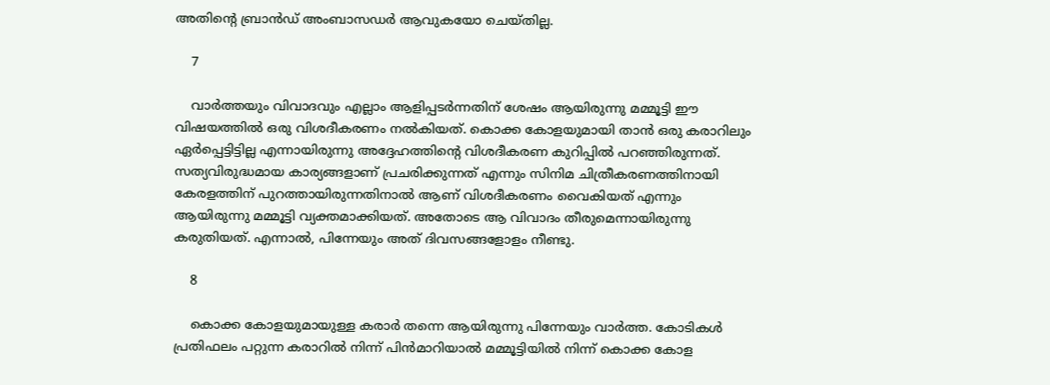അതിന്റെ ബ്രാന്‍ഡ് അംബാസഡര്‍ ആവുകയോ ചെയ്തില്ല.

    7

    വാര്‍ത്തയും വിവാദവും എല്ലാം ആളിപ്പടര്‍ന്നതിന് ശേഷം ആയിരുന്നു മമ്മൂട്ടി ഈ വിഷയത്തില്‍ ഒരു വിശദീകരണം നല്‍കിയത്. കൊക്ക കോളയുമായി താന്‍ ഒരു കരാറിലും ഏര്‍പ്പെട്ടിട്ടില്ല എന്നായിരുന്നു അദ്ദേഹത്തിന്റെ വിശദീകരണ കുറിപ്പില്‍ പറഞ്ഞിരുന്നത്. സത്യവിരുദ്ധമായ കാര്യങ്ങളാണ് പ്രചരിക്കുന്നത് എന്നും സിനിമ ചിത്രീകരണത്തിനായി കേരളത്തിന് പുറത്തായിരുന്നതിനാല്‍ ആണ് വിശദീകരണം വൈകിയത് എന്നും ആയിരുന്നു മമ്മൂട്ടി വ്യക്തമാക്കിയത്. അതോടെ ആ വിവാദം തീരുമെന്നായിരുന്നു കരുതിയത്. എന്നാല്‍, പിന്നേയും അത് ദിവസങ്ങളോളം നീണ്ടു.

    8

    കൊക്ക കോളയുമായുള്ള കരാര്‍ തന്നെ ആയിരുന്നു പിന്നേയും വാര്‍ത്ത. കോടികള്‍ പ്രതിഫലം പറ്റുന്ന കരാറില്‍ നിന്ന് പിന്‍മാറിയാല്‍ മമ്മൂട്ടിയില്‍ നിന്ന് കൊക്ക കോള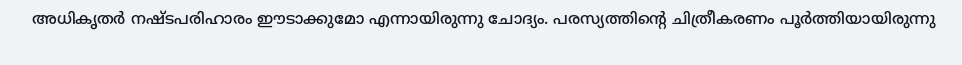അധികൃതര്‍ നഷ്ടപരിഹാരം ഈടാക്കുമോ എന്നായിരുന്നു ചോദ്യം. പരസ്യത്തിന്റെ ചിത്രീകരണം പൂര്‍ത്തിയായിരുന്നു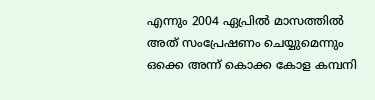എന്നും 2004 ഏപ്രില്‍ മാസത്തില്‍ അത് സംപ്രേഷണം ചെയ്യുമെന്നും ഒക്കെ അന്ന് കൊക്ക കോള കമ്പനി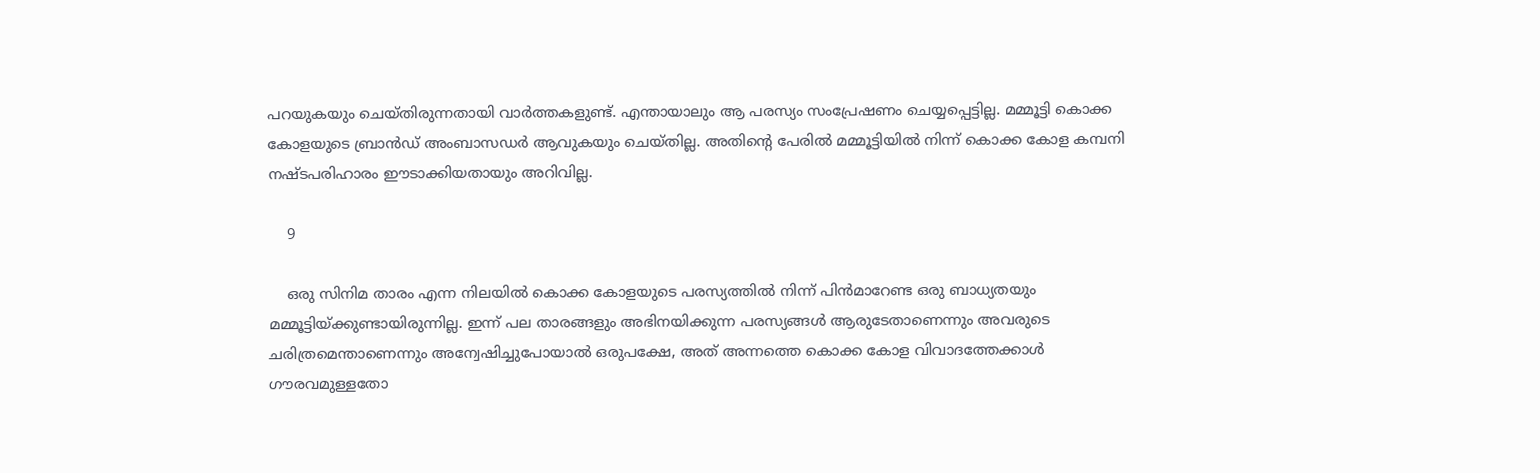പറയുകയും ചെയ്തിരുന്നതായി വാര്‍ത്തകളുണ്ട്. എന്തായാലും ആ പരസ്യം സംപ്രേഷണം ചെയ്യപ്പെട്ടില്ല. മമ്മൂട്ടി കൊക്ക കോളയുടെ ബ്രാന്‍ഡ് അംബാസഡര്‍ ആവുകയും ചെയ്തില്ല. അതിന്റെ പേരില്‍ മമ്മൂട്ടിയില്‍ നിന്ന് കൊക്ക കോള കമ്പനി നഷ്ടപരിഹാരം ഈടാക്കിയതായും അറിവില്ല.

    9

    ഒരു സിനിമ താരം എന്ന നിലയില്‍ കൊക്ക കോളയുടെ പരസ്യത്തില്‍ നിന്ന് പിന്‍മാറേണ്ട ഒരു ബാധ്യതയും മമ്മൂട്ടിയ്ക്കുണ്ടായിരുന്നില്ല. ഇന്ന് പല താരങ്ങളും അഭിനയിക്കുന്ന പരസ്യങ്ങള്‍ ആരുടേതാണെന്നും അവരുടെ ചരിത്രമെന്താണെന്നും അന്വേഷിച്ചുപോയാല്‍ ഒരുപക്ഷേ, അത് അന്നത്തെ കൊക്ക കോള വിവാദത്തേക്കാള്‍ ഗൗരവമുള്ളതോ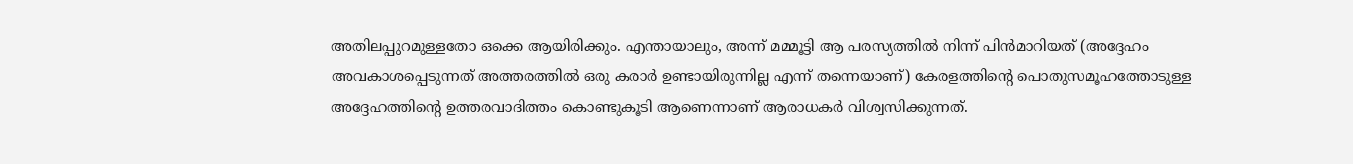അതിലപ്പുറമുള്ളതോ ഒക്കെ ആയിരിക്കും. എന്തായാലും, അന്ന് മമ്മൂട്ടി ആ പരസ്യത്തില്‍ നിന്ന് പിന്‍മാറിയത് (അദ്ദേഹം അവകാശപ്പെടുന്നത് അത്തരത്തില്‍ ഒരു കരാര്‍ ഉണ്ടായിരുന്നില്ല എന്ന് തന്നെയാണ്) കേരളത്തിന്റെ പൊതുസമൂഹത്തോടുള്ള അദ്ദേഹത്തിന്റെ ഉത്തരവാദിത്തം കൊണ്ടുകൂടി ആണെന്നാണ് ആരാധകര്‍ വിശ്വസിക്കുന്നത്.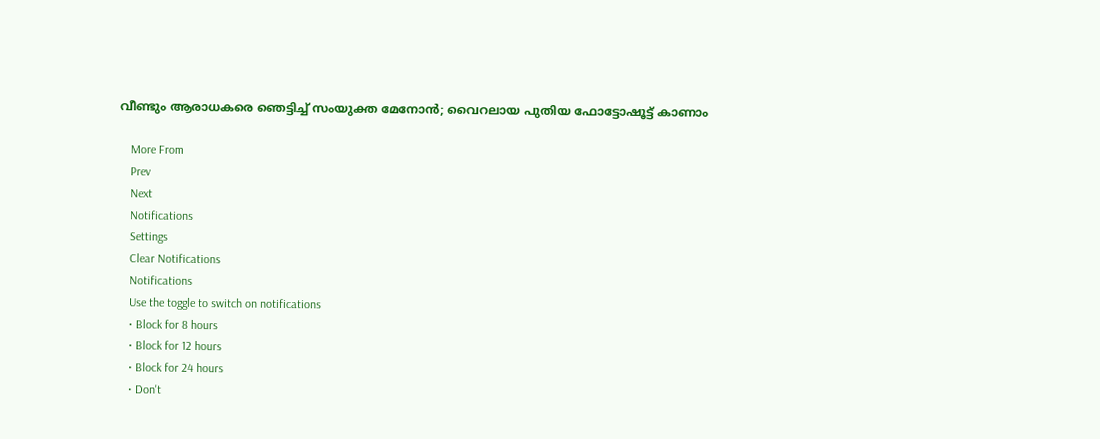വീണ്ടും ആരാധകരെ ഞെട്ടിച്ച് സംയുക്ത മേനോന്‍; വൈറലായ പുതിയ ഫോട്ടോഷൂട്ട് കാണാം

    More From
    Prev
    Next
    Notifications
    Settings
    Clear Notifications
    Notifications
    Use the toggle to switch on notifications
    • Block for 8 hours
    • Block for 12 hours
    • Block for 24 hours
    • Don't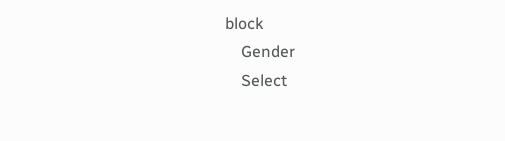block
    Gender
    Select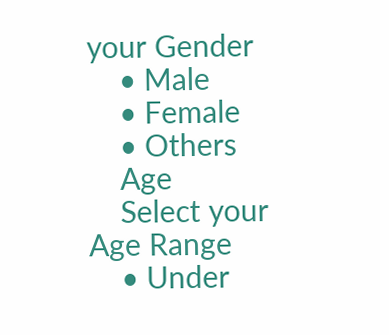your Gender
    • Male
    • Female
    • Others
    Age
    Select your Age Range
    • Under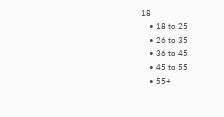18
    • 18 to 25
    • 26 to 35
    • 36 to 45
    • 45 to 55
    • 55+